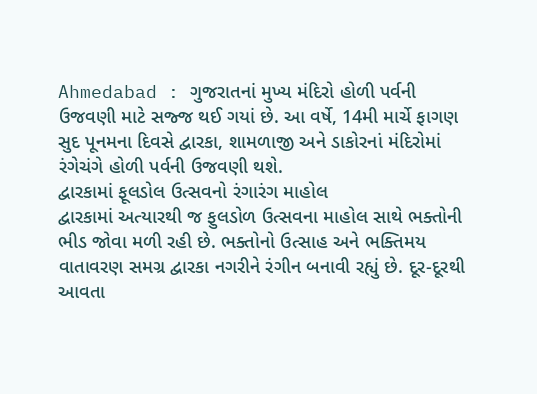Ahmedabad : ગુજરાતનાં મુખ્ય મંદિરો હોળી પર્વની ઉજવણી માટે સજ્જ થઈ ગયાં છે. આ વર્ષે, 14મી માર્ચે ફાગણ સુદ પૂનમના દિવસે દ્વારકા, શામળાજી અને ડાકોરનાં મંદિરોમાં રંગેચંગે હોળી પર્વની ઉજવણી થશે.
દ્વારકામાં ફૂલડોલ ઉત્સવનો રંગારંગ માહોલ
દ્વારકામાં અત્યારથી જ ફુલડોળ ઉત્સવના માહોલ સાથે ભક્તોની ભીડ જોવા મળી રહી છે. ભક્તોનો ઉત્સાહ અને ભક્તિમય વાતાવરણ સમગ્ર દ્વારકા નગરીને રંગીન બનાવી રહ્યું છે. દૂર-દૂરથી આવતા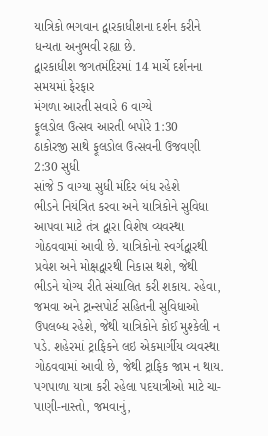યાત્રિકો ભગવાન દ્વારકાધીશના દર્શન કરીને ધન્યતા અનુભવી રહ્યા છે.
દ્વારકાધીશ જગતમંદિરમાં 14 માર્ચે દર્શનના સમયમાં ફેરફાર
મંગળા આરતી સવારે 6 વાગ્યે
ફૂલડોલ ઉત્સવ આરતી બપોરે 1:30
ઠાકોરજી સાથે ફૂલડોલ ઉત્સવની ઉજવણી 2:30 સુધી
સાંજે 5 વાગ્યા સુધી મંદિર બંધ રહેશે
ભીડને નિયંત્રિત કરવા અને યાત્રિકોને સુવિધા આપવા માટે તંત્ર દ્વારા વિશેષ વ્યવસ્થા ગોઠવવામાં આવી છે. યાત્રિકોનો સ્વર્ગદ્વારથી પ્રવેશ અને મોક્ષદ્વારથી નિકાસ થશે, જેથી ભીડને યોગ્ય રીતે સંચાલિત કરી શકાય. રહેવા, જમવા અને ટ્રાન્સપોર્ટ સહિતની સુવિધાઓ ઉપલબ્ધ રહેશે, જેથી યાત્રિકોને કોઈ મુશ્કેલી ન પડે. શહેરમાં ટ્રાફિકને લઇ એકમાર્ગીય વ્યવસ્થા ગોઠવવામાં આવી છે, જેથી ટ્રાફિક જામ ન થાય. પગપાળા યાત્રા કરી રહેલા પદયાત્રીઓ માટે ચા-પાણી-નાસ્તો, જમવાનું,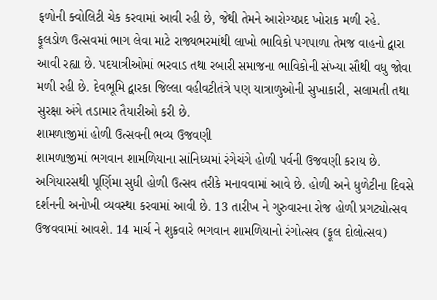ફળોની ક્વોલિટી ચેક કરવામાં આવી રહી છે, જેથી તેમને આરોગ્યપ્રદ ખોરાક મળી રહે.
ફૂલડોળ ઉત્સવમાં ભાગ લેવા માટે રાજ્યભરમાંથી લાખો ભાવિકો પગપાળા તેમજ વાહનો દ્વારા આવી રહ્યા છે. પદયાત્રીઓમાં ભરવાડ તથા રબારી સમાજના ભાવિકોની સંખ્યા સૌથી વધુ જોવા મળી રહી છે. દેવભૂમિ દ્વારકા જિલ્લા વહીવટીતંત્રે પણ યાત્રાળુઓની સુખાકારી, સલામતી તથા સુરક્ષા અંગે તડામાર તૈયારીઓ કરી છે.
શામળાજીમાં હોળી ઉત્સવની ભવ્ય ઉજવણી
શામળાજીમાં ભગવાન શામળિયાના સાંનિધ્યમાં રંગેચંગે હોળી પર્વની ઉજવણી કરાય છે. અગિયારસથી પૂર્ણિમા સુધી હોળી ઉત્સવ તરીકે મનાવવામાં આવે છે. હોળી અને ધુળેટીના દિવસે દર્શનની અનોખી વ્યવસ્થા કરવામાં આવી છે. 13 તારીખ ને ગુરુવારના રોજ હોળી પ્રગટ્યોત્સવ ઉજવવામાં આવશે. 14 માર્ચ ને શુક્રવારે ભગવાન શામળિયાનો રંગોત્સવ (ફૂલ દોલોત્સવ)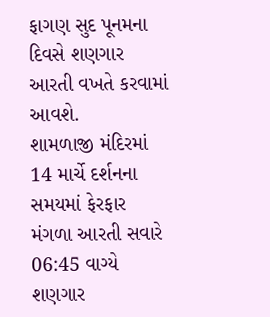ફાગણ સુદ પૂનમના દિવસે શણગાર આરતી વખતે કરવામાં આવશે.
શામળાજી મંદિરમાં 14 માર્ચે દર્શનના સમયમાં ફેરફાર
મંગળા આરતી સવારે 06:45 વાગ્યે
શણગાર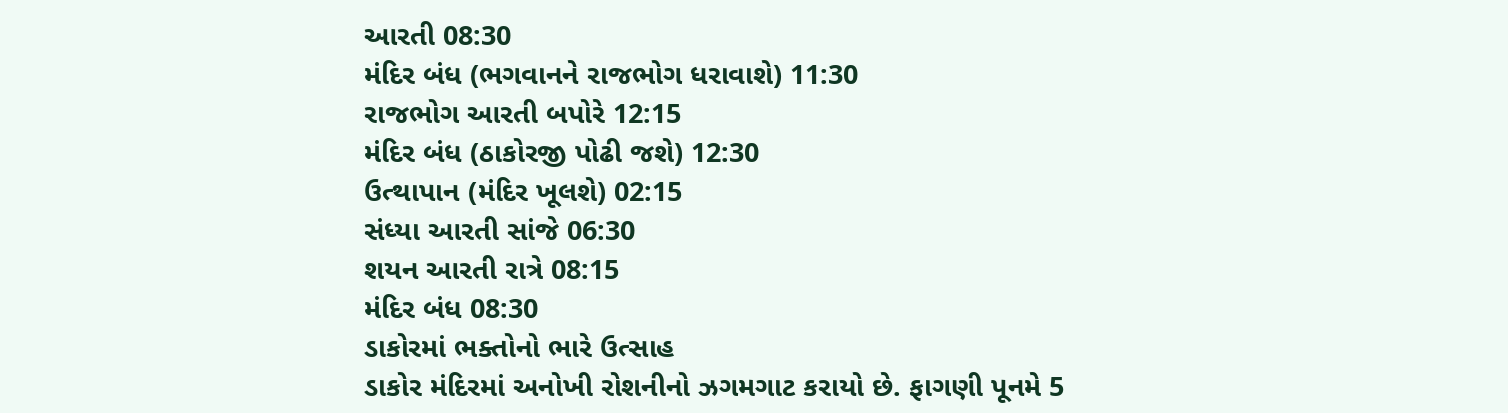આરતી 08:30
મંદિર બંધ (ભગવાનને રાજભોગ ધરાવાશે) 11:30
રાજભોગ આરતી બપોરે 12:15
મંદિર બંધ (ઠાકોરજી પોઢી જશે) 12:30
ઉત્થાપાન (મંદિર ખૂલશે) 02:15
સંધ્યા આરતી સાંજે 06:30
શયન આરતી રાત્રે 08:15
મંદિર બંધ 08:30
ડાકોરમાં ભક્તોનો ભારે ઉત્સાહ
ડાકોર મંદિરમાં અનોખી રોશનીનો ઝગમગાટ કરાયો છે. ફાગણી પૂનમે 5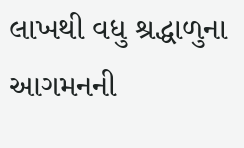લાખથી વધુ શ્રદ્ધાળુના આગમનની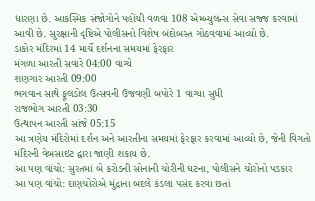ધારણા છે. આકસ્મિક સંજોગોને પહોંચી વળવા 108 એમ્બ્યુલન્સ સેવા સજ્જ કરવામાં આવી છે. સુરક્ષાની દૃષ્ટિએ પોલીસનો વિશેષ બંદોબસ્ત ગોઠવવામાં આવ્યો છે.
ડાકોર મંદિરમાં 14 માર્ચે દર્શનના સમયમાં ફેરફાર
મંગળા આરતી સવારે 04:00 વાગ્યે
શણગાર આરતી 09:00
ભગવાન સાથે ફૂલડોલ ઉત્સવની ઉજવણી બપોરે 1 વાગ્યા સુધી
રાજભોગ આરતી 03:30
ઉત્થાપન આરતી સાંજે 05:15
આ ત્રણેય મંદિરોમાં દર્શન અને આરતીના સમયમાં ફેરફાર કરવામાં આવ્યો છે, જેની વિગતો મંદિરની વેબસાઇટ દ્વારા જાણી શકાય છે.
આ પણ વાંચો: સુરતમાં બે કરોડની સોનાની ચોરીની ઘટના, પોલીસને ચોરોનો પડકાર
આ પણ વાંચો: દાણચોરોએ મુંદ્રાના બદલે કંડલા પસંદ કરવા છતાં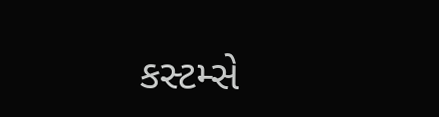કસ્ટમ્સે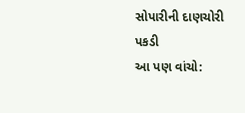સોપારીની દાણચોરી પકડી
આ પણ વાંચો: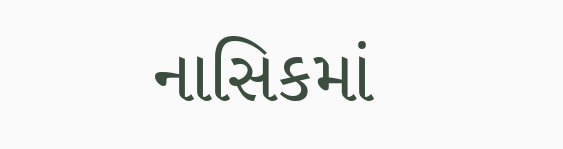નાસિકમાં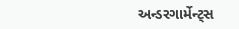અન્ડરગાર્મેન્ટ્સ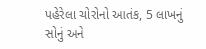પહેરેલા ચોરોનો આતંક, 5 લાખનું સોનું અને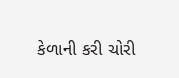કેળાની કરી ચોરી